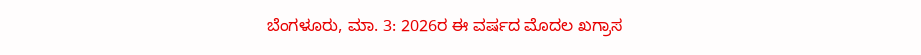ಬೆಂಗಳೂರು, ಮಾ. 3: 2026ರ ಈ ವರ್ಷದ ಮೊದಲ ಖಗ್ರಾಸ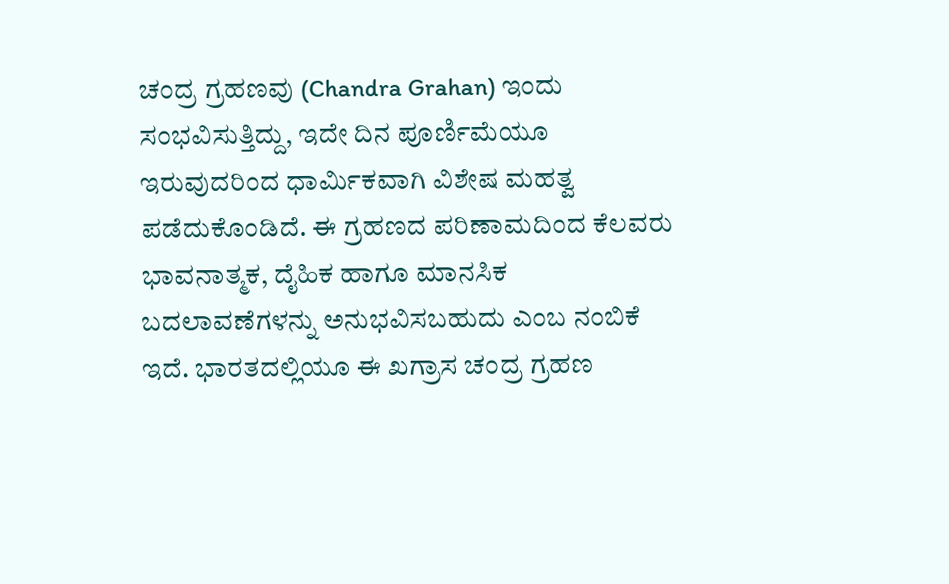ಚಂದ್ರ ಗ್ರಹಣವು (Chandra Grahan) ಇಂದು ಸಂಭವಿಸುತ್ತಿದ್ದು, ಇದೇ ದಿನ ಪೂರ್ಣಿಮೆಯೂ ಇರುವುದರಿಂದ ಧಾರ್ಮಿಕವಾಗಿ ವಿಶೇಷ ಮಹತ್ವ ಪಡೆದುಕೊಂಡಿದೆ. ಈ ಗ್ರಹಣದ ಪರಿಣಾಮದಿಂದ ಕೆಲವರು ಭಾವನಾತ್ಮಕ, ದೈಹಿಕ ಹಾಗೂ ಮಾನಸಿಕ ಬದಲಾವಣೆಗಳನ್ನು ಅನುಭವಿಸಬಹುದು ಎಂಬ ನಂಬಿಕೆ ಇದೆ. ಭಾರತದಲ್ಲಿಯೂ ಈ ಖಗ್ರಾಸ ಚಂದ್ರ ಗ್ರಹಣ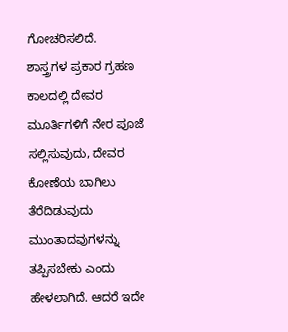ಗೋಚರಿಸಲಿದೆ.
ಶಾಸ್ತ್ರಗಳ ಪ್ರಕಾರ ಗ್ರಹಣ ಕಾಲದಲ್ಲಿ ದೇವರ ಮೂರ್ತಿಗಳಿಗೆ ನೇರ ಪೂಜೆ ಸಲ್ಲಿಸುವುದು, ದೇವರ ಕೋಣೆಯ ಬಾಗಿಲು ತೆರೆದಿಡುವುದು ಮುಂತಾದವುಗಳನ್ನು ತಪ್ಪಿಸಬೇಕು ಎಂದು ಹೇಳಲಾಗಿದೆ. ಆದರೆ ಇದೇ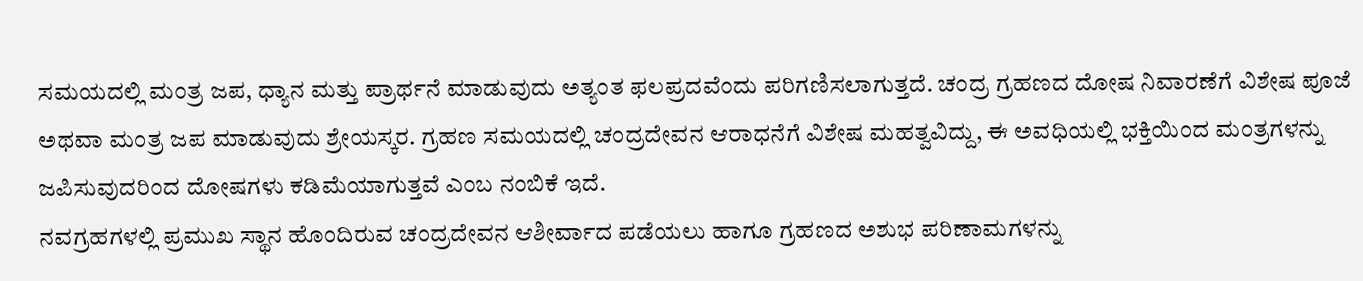ಸಮಯದಲ್ಲಿ ಮಂತ್ರ ಜಪ, ಧ್ಯಾನ ಮತ್ತು ಪ್ರಾರ್ಥನೆ ಮಾಡುವುದು ಅತ್ಯಂತ ಫಲಪ್ರದವೆಂದು ಪರಿಗಣಿಸಲಾಗುತ್ತದೆ. ಚಂದ್ರ ಗ್ರಹಣದ ದೋಷ ನಿವಾರಣೆಗೆ ವಿಶೇಷ ಪೂಜೆ ಅಥವಾ ಮಂತ್ರ ಜಪ ಮಾಡುವುದು ಶ್ರೇಯಸ್ಕರ. ಗ್ರಹಣ ಸಮಯದಲ್ಲಿ ಚಂದ್ರದೇವನ ಆರಾಧನೆಗೆ ವಿಶೇಷ ಮಹತ್ವವಿದ್ದು, ಈ ಅವಧಿಯಲ್ಲಿ ಭಕ್ತಿಯಿಂದ ಮಂತ್ರಗಳನ್ನು ಜಪಿಸುವುದರಿಂದ ದೋಷಗಳು ಕಡಿಮೆಯಾಗುತ್ತವೆ ಎಂಬ ನಂಬಿಕೆ ಇದೆ.
ನವಗ್ರಹಗಳಲ್ಲಿ ಪ್ರಮುಖ ಸ್ಥಾನ ಹೊಂದಿರುವ ಚಂದ್ರದೇವನ ಆಶೀರ್ವಾದ ಪಡೆಯಲು ಹಾಗೂ ಗ್ರಹಣದ ಅಶುಭ ಪರಿಣಾಮಗಳನ್ನು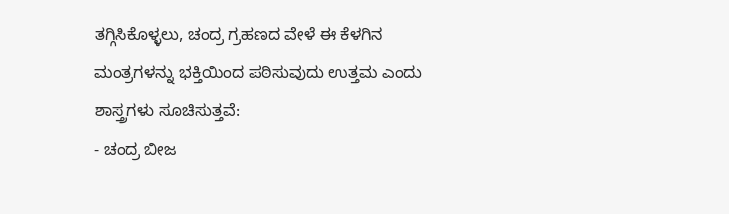ತಗ್ಗಿಸಿಕೊಳ್ಳಲು, ಚಂದ್ರ ಗ್ರಹಣದ ವೇಳೆ ಈ ಕೆಳಗಿನ ಮಂತ್ರಗಳನ್ನು ಭಕ್ತಿಯಿಂದ ಪಠಿಸುವುದು ಉತ್ತಮ ಎಂದು ಶಾಸ್ತ್ರಗಳು ಸೂಚಿಸುತ್ತವೆ:
- ಚಂದ್ರ ಬೀಜ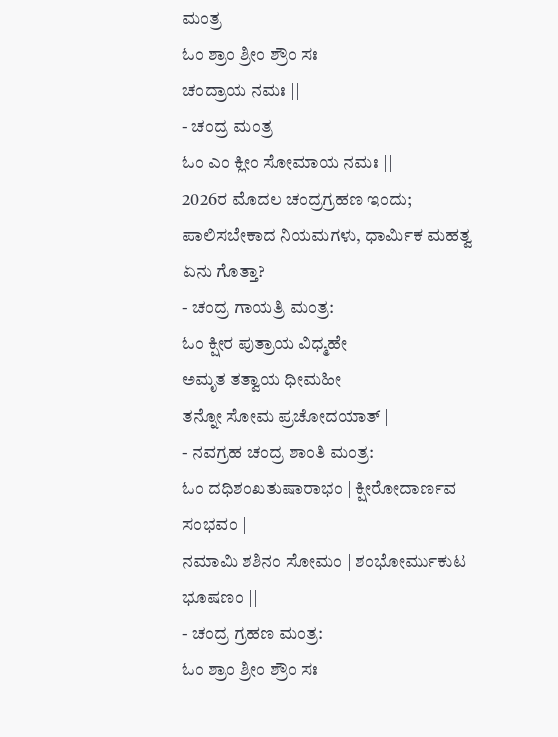ಮಂತ್ರ
ಓಂ ಶ್ರಾಂ ಶ್ರೀಂ ಶ್ರೌಂ ಸಃ
ಚಂದ್ರಾಯ ನಮಃ ||
- ಚಂದ್ರ ಮಂತ್ರ
ಓಂ ಎಂ ಕ್ಲೀಂ ಸೋಮಾಯ ನಮಃ ||
2026ರ ಮೊದಲ ಚಂದ್ರಗ್ರಹಣ ಇಂದು; ಪಾಲಿಸಬೇಕಾದ ನಿಯಮಗಳು, ಧಾರ್ಮಿಕ ಮಹತ್ವ ಏನು ಗೊತ್ತಾ?
- ಚಂದ್ರ ಗಾಯತ್ರಿ ಮಂತ್ರ:
ಓಂ ಕ್ಷೀರ ಪುತ್ರಾಯ ವಿಧ್ಮಹೇ
ಅಮೃತ ತತ್ವಾಯ ಧೀಮಹೀ
ತನ್ನೋ ಸೋಮ ಪ್ರಚೋದಯಾತ್ |
- ನವಗ್ರಹ ಚಂದ್ರ ಶಾಂತಿ ಮಂತ್ರ:
ಓಂ ದಧಿಶಂಖತುಷಾರಾಭಂ | ಕ್ಷೀರೋದಾರ್ಣವ ಸಂಭವಂ |
ನಮಾಮಿ ಶಶಿನಂ ಸೋಮಂ | ಶಂಭೋರ್ಮುಕುಟ ಭೂಷಣಂ ||
- ಚಂದ್ರ ಗ್ರಹಣ ಮಂತ್ರ:
ಓಂ ಶ್ರಾಂ ಶ್ರೀಂ ಶ್ರೌಂ ಸಃ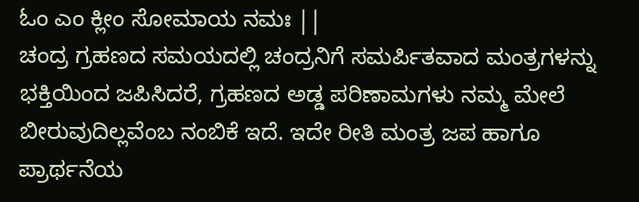ಓಂ ಎಂ ಕ್ಲೀಂ ಸೋಮಾಯ ನಮಃ ||
ಚಂದ್ರ ಗ್ರಹಣದ ಸಮಯದಲ್ಲಿ ಚಂದ್ರನಿಗೆ ಸಮರ್ಪಿತವಾದ ಮಂತ್ರಗಳನ್ನು ಭಕ್ತಿಯಿಂದ ಜಪಿಸಿದರೆ, ಗ್ರಹಣದ ಅಡ್ಡ ಪರಿಣಾಮಗಳು ನಮ್ಮ ಮೇಲೆ ಬೀರುವುದಿಲ್ಲವೆಂಬ ನಂಬಿಕೆ ಇದೆ. ಇದೇ ರೀತಿ ಮಂತ್ರ ಜಪ ಹಾಗೂ ಪ್ರಾರ್ಥನೆಯ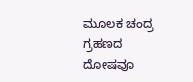ಮೂಲಕ ಚಂದ್ರ ಗ್ರಹಣದ ದೋಷವೂ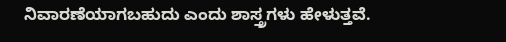ನಿವಾರಣೆಯಾಗಬಹುದು ಎಂದು ಶಾಸ್ತ್ರಗಳು ಹೇಳುತ್ತವೆ.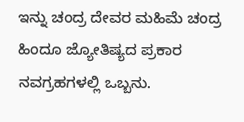ಇನ್ನು ಚಂದ್ರ ದೇವರ ಮಹಿಮೆ ಚಂದ್ರ ಹಿಂದೂ ಜ್ಯೋತಿಷ್ಯದ ಪ್ರಕಾರ ನವಗ್ರಹಗಳಲ್ಲಿ ಒಬ್ಬನು.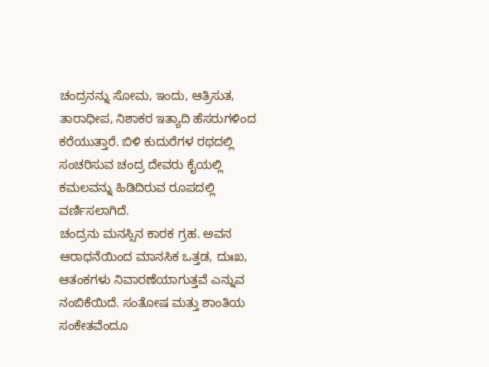ಚಂದ್ರನನ್ನು ಸೋಮ, ಇಂದು, ಆತ್ರಿಸುತ, ತಾರಾಧೀಪ, ನಿಶಾಕರ ಇತ್ಯಾದಿ ಹೆಸರುಗಳಿಂದ ಕರೆಯುತ್ತಾರೆ. ಬಿಳಿ ಕುದುರೆಗಳ ರಥದಲ್ಲಿ ಸಂಚರಿಸುವ ಚಂದ್ರ ದೇವರು ಕೈಯಲ್ಲಿ ಕಮಲವನ್ನು ಹಿಡಿದಿರುವ ರೂಪದಲ್ಲಿ ವರ್ಣಿಸಲಾಗಿದೆ.
ಚಂದ್ರನು ಮನಸ್ಸಿನ ಕಾರಕ ಗ್ರಹ. ಅವನ ಆರಾಧನೆಯಿಂದ ಮಾನಸಿಕ ಒತ್ತಡ, ದುಃಖ, ಆತಂಕಗಳು ನಿವಾರಣೆಯಾಗುತ್ತವೆ ಎನ್ನುವ ನಂಬಿಕೆಯಿದೆ. ಸಂತೋಷ ಮತ್ತು ಶಾಂತಿಯ ಸಂಕೇತವೆಂದೂ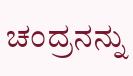ಚಂದ್ರನನ್ನು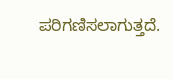ಪರಿಗಣಿಸಲಾಗುತ್ತದೆ.